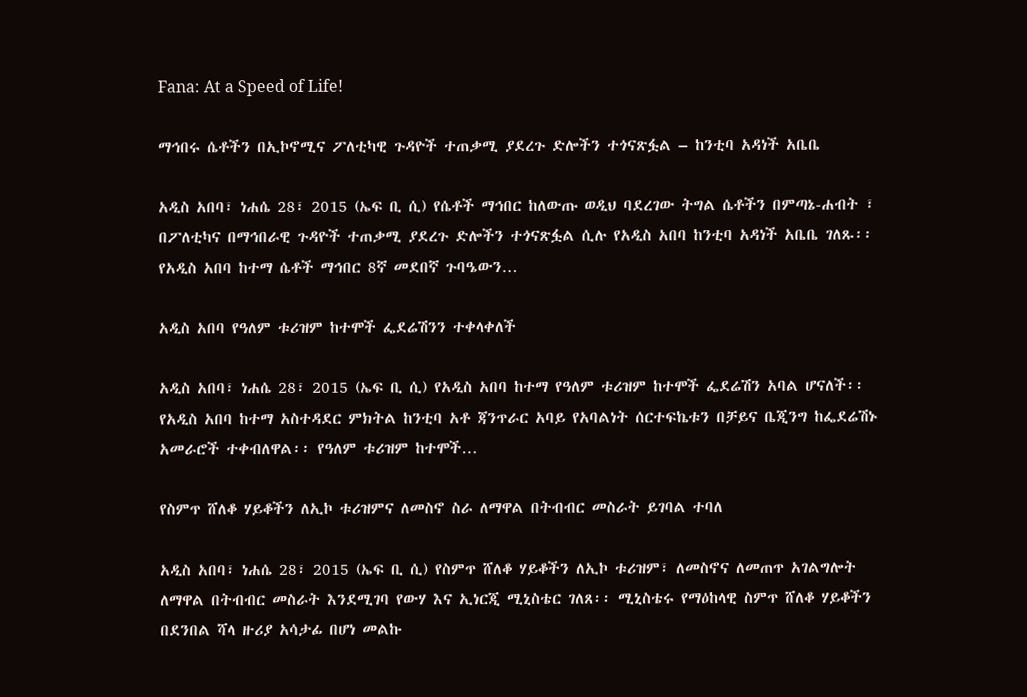Fana: At a Speed of Life!

ማኅበሩ ሴቶችን በኢኮኖሚና ፖለቲካዊ ጉዳዮች ተጠቃሚ ያደረጉ ድሎችን ተጎናጽፏል – ከንቲባ አዳነች አቤቤ

አዲስ አበባ፣ ነሐሴ 28፣ 2015 (ኤፍ ቢ ሲ) የሴቶች ማኅበር ከለውጡ ወዲህ ባደረገው ትግል ሴቶችን በምጣኔ-ሐብት ፣ በፖለቲካና በማኅበራዊ ጉዳዮች ተጠቃሚ ያደረጉ ድሎችን ተጎናጽፏል ሲሉ የአዲስ አበባ ከንቲባ አዳነች አቤቤ ገለጹ፡፡ የአዲስ አበባ ከተማ ሴቶች ማኅበር 8ኛ መደበኛ ጉባዔውን…

አዲስ አበባ የዓለም ቱሪዝም ከተሞች ፌደሬሽንን ተቀላቀለች

አዲስ አበባ፣ ነሐሴ 28፣ 2015 (ኤፍ ቢ ሲ) የአዲስ አበባ ከተማ የዓለም ቱሪዝም ከተሞች ፌደሬሽን አባል ሆናለች፡፡ የአዲስ አበባ ከተማ አስተዳደር ምክትል ከንቲባ አቶ ጃንጥራር አባይ የአባልነት ሰርተፍኬቱን በቻይና ቤጂንግ ከፌደሬሽኑ አመራሮች ተቀብለዋል፡፡ የዓለም ቱሪዝም ከተሞች…

የስምጥ ሸለቆ ሃይቆችን ለኢኮ ቱሪዝምና ለመስኖ ስራ ለማዋል በትብብር መስራት ይገባል ተባለ

አዲስ አበባ፣ ነሐሴ 28፣ 2015 (ኤፍ ቢ ሲ) የስምጥ ሸለቆ ሃይቆችን ለኢኮ ቱሪዝም፣ ለመስኖና ለመጠጥ አገልግሎት ለማዋል በትብብር መስራት እንደሚገባ የውሃ እና ኢነርጂ ሚኒስቴር ገለጸ፡፡ ሚኒስቴሩ የማዕከላዊ ስምጥ ሸለቆ ሃይቆችን በደንበል ሻላ ዙሪያ አሳታፊ በሆነ መልኩ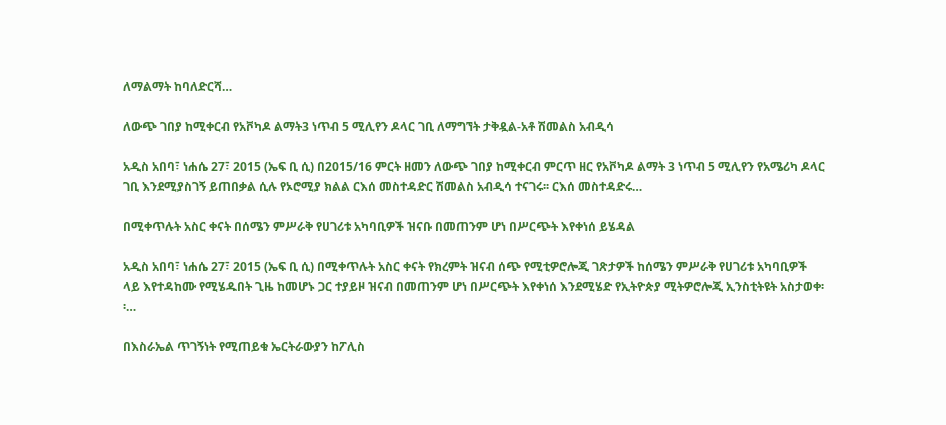ለማልማት ከባለድርሻ…

ለውጭ ገበያ ከሚቀርብ የአቮካዶ ልማት3 ነጥብ 5 ሚሊየን ዶላር ገቢ ለማግኘት ታቅዷል-አቶ ሽመልስ አብዲሳ

አዲስ አበባ፣ ነሐሴ 27፣ 2015 (ኤፍ ቢ ሲ) በ2015/16 ምርት ዘመን ለውጭ ገበያ ከሚቀርብ ምርጥ ዘር የአቮካዶ ልማት 3 ነጥብ 5 ሚሊየን የአሜሪካ ዶላር ገቢ እንደሚያስገኝ ይጠበቃል ሲሉ የኦሮሚያ ክልል ርእሰ መስተዳድር ሽመልስ አብዲሳ ተናገሩ፡፡ ርእሰ መስተዳድሩ…

በሚቀጥሉት አስር ቀናት በሰሜን ምሥራቅ የሀገሪቱ አካባቢዎች ዝናቡ በመጠንም ሆነ በሥርጭት እየቀነሰ ይሄዳል

አዲስ አበባ፣ ነሐሴ 27፣ 2015 (ኤፍ ቢ ሲ) በሚቀጥሉት አስር ቀናት የክረምት ዝናብ ሰጭ የሚቲዎሮሎጂ ገጽታዎች ከሰሜን ምሥራቅ የሀገሪቱ አካባቢዎች ላይ እየተዳከሙ የሚሄዱበት ጊዜ ከመሆኑ ጋር ተያይዞ ዝናብ በመጠንም ሆነ በሥርጭት እየቀነሰ እንደሚሄድ የኢትዮጵያ ሚትዎሮሎጂ ኢንስቲትዩት አስታወቀ፡፡…

በእስራኤል ጥገኝነት የሚጠይቁ ኤርትራውያን ከፖሊስ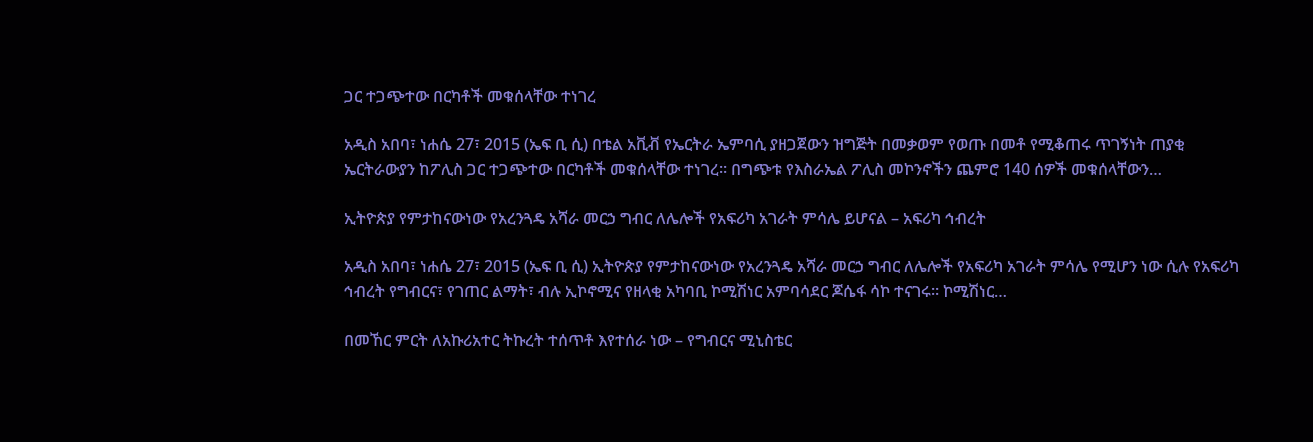ጋር ተጋጭተው በርካቶች መቁሰላቸው ተነገረ

አዲስ አበባ፣ ነሐሴ 27፣ 2015 (ኤፍ ቢ ሲ) በቴል አቪቭ የኤርትራ ኤምባሲ ያዘጋጀውን ዝግጅት በመቃወም የወጡ በመቶ የሚቆጠሩ ጥገኝነት ጠያቂ ኤርትራውያን ከፖሊስ ጋር ተጋጭተው በርካቶች መቁሰላቸው ተነገረ። በግጭቱ የእስራኤል ፖሊስ መኮንኖችን ጨምሮ 140 ሰዎች መቁሰላቸውን…

ኢትዮጵያ የምታከናውነው የአረንጓዴ አሻራ መርኃ ግብር ለሌሎች የአፍሪካ አገራት ምሳሌ ይሆናል – አፍሪካ ኅብረት

አዲስ አበባ፣ ነሐሴ 27፣ 2015 (ኤፍ ቢ ሲ) ኢትዮጵያ የምታከናውነው የአረንጓዴ አሻራ መርኃ ግብር ለሌሎች የአፍሪካ አገራት ምሳሌ የሚሆን ነው ሲሉ የአፍሪካ ኅብረት የግብርና፣ የገጠር ልማት፣ ብሉ ኢኮኖሚና የዘላቂ አካባቢ ኮሚሽነር አምባሳደር ጆሴፋ ሳኮ ተናገሩ። ኮሚሽነር…

በመኸር ምርት ለአኩሪአተር ትኩረት ተሰጥቶ እየተሰራ ነው – የግብርና ሚኒስቴር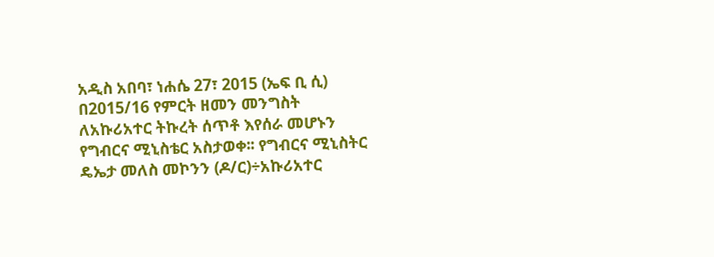አዲስ አበባ፣ ነሐሴ 27፣ 2015 (ኤፍ ቢ ሲ) በ2015/16 የምርት ዘመን መንግስት ለአኩሪአተር ትኩረት ሰጥቶ እየሰራ መሆኑን የግብርና ሚኒስቴር አስታወቀ፡፡ የግብርና ሚኒስትር ዴኤታ መለስ መኮንን (ዶ/ር)÷አኩሪአተር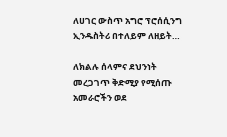ለሀገር ውስጥ አግሮ ፕሮሰሲንግ ኢንዱስትሪ በተለይም ለዘይት…

ለክልሉ ሰላምና ደህንነት መረጋገጥ ቅድሚያ የሚሰጡ አመራሮችን ወደ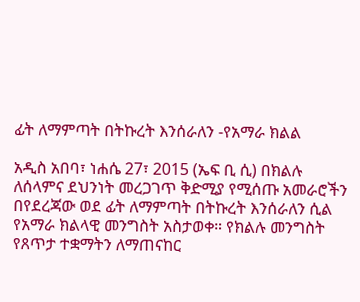ፊት ለማምጣት በትኩረት እንሰራለን -የአማራ ክልል

አዲስ አበባ፣ ነሐሴ 27፣ 2015 (ኤፍ ቢ ሲ) በክልሉ ለሰላምና ደህንነት መረጋገጥ ቅድሚያ የሚሰጡ አመራሮችን በየደረጃው ወደ ፊት ለማምጣት በትኩረት እንሰራለን ሲል የአማራ ክልላዊ መንግስት አስታወቀ። የክልሉ መንግስት የጸጥታ ተቋማትን ለማጠናከር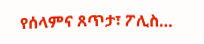የሰላምና ጸጥታ፣ ፖሊስ…